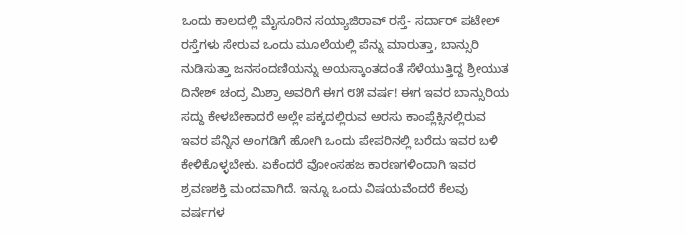ಒಂದು ಕಾಲದಲ್ಲಿ ಮೈಸೂರಿನ ಸಯ್ಯಾಜಿರಾವ್ ರಸ್ತೆ- ಸರ್ದಾರ್ ಪಟೇಲ್ ರಸ್ತೆಗಳು ಸೇರುವ ಒಂದು ಮೂಲೆಯಲ್ಲಿ ಪೆನ್ನು ಮಾರುತ್ತಾ, ಬಾನ್ಸುರಿ ನುಡಿಸುತ್ತಾ ಜನಸಂದಣಿಯನ್ನು ಅಯಸ್ಕಾಂತದಂತೆ ಸೆಳೆಯುತ್ತಿದ್ದ ಶ್ರೀಯುತ ದಿನೇಶ್ ಚಂದ್ರ ಮಿಶ್ರಾ ಅವರಿಗೆ ಈಗ ೮೫ ವರ್ಷ! ಈಗ ಇವರ ಬಾನ್ಸುರಿಯ ಸದ್ದು ಕೇಳಬೇಕಾದರೆ ಅಲ್ಲೇ ಪಕ್ಕದಲ್ಲಿರುವ ಅರಸು ಕಾಂಪ್ಲೆಕ್ಸಿನಲ್ಲಿರುವ ಇವರ ಪೆನ್ನಿನ ಅಂಗಡಿಗೆ ಹೋಗಿ ಒಂದು ಪೇಪರಿನಲ್ಲಿ ಬರೆದು ಇವರ ಬಳಿ ಕೇಳಿಕೊಳ್ಳಬೇಕು. ಏಕೆಂದರೆ ವೋಂಸಹಜ ಕಾರಣಗಳಿಂದಾಗಿ ಇವರ ಶ್ರವಣಶಕ್ತಿ ಮಂದವಾಗಿದೆ. ಇನ್ನೂ ಒಂದು ವಿಷಯವೆಂದರೆ ಕೆಲವು ವರ್ಷಗಳ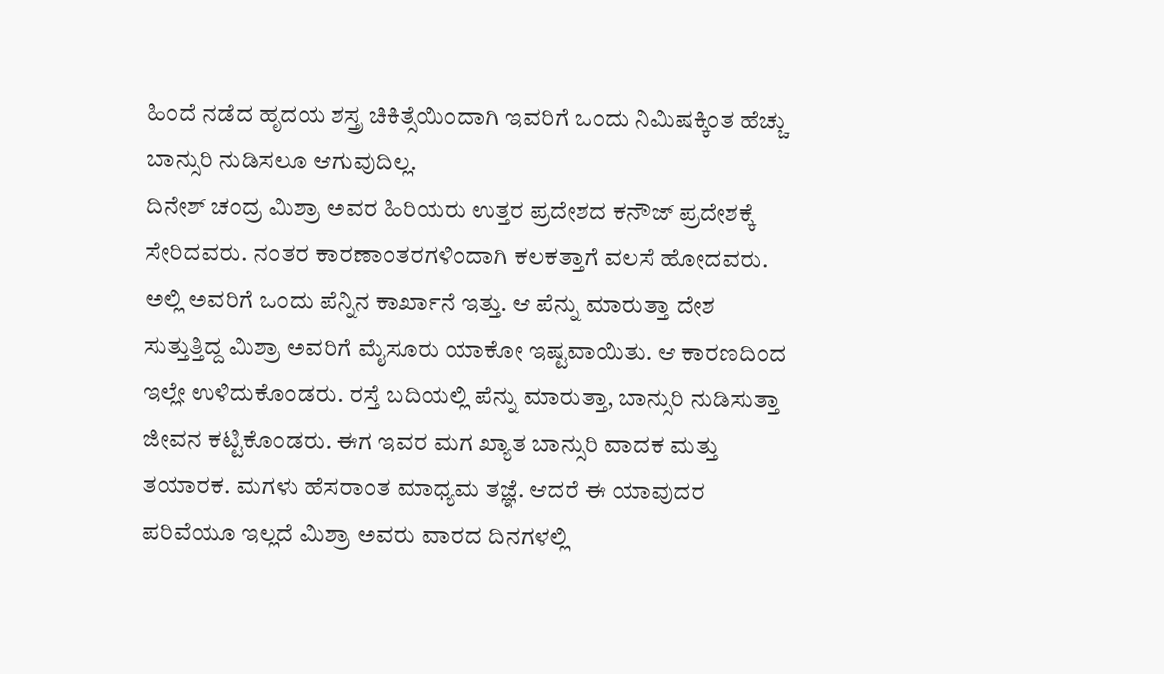ಹಿಂದೆ ನಡೆದ ಹೃದಯ ಶಸ್ತ್ರ ಚಿಕಿತ್ಸೆಯಿಂದಾಗಿ ಇವರಿಗೆ ಒಂದು ನಿಮಿಷಕ್ಕಿಂತ ಹೆಚ್ಚು ಬಾನ್ಸುರಿ ನುಡಿಸಲೂ ಆಗುವುದಿಲ್ಲ.
ದಿನೇಶ್ ಚಂದ್ರ ಮಿಶ್ರಾ ಅವರ ಹಿರಿಯರು ಉತ್ತರ ಪ್ರದೇಶದ ಕನೌಜ್ ಪ್ರದೇಶಕ್ಕೆ ಸೇರಿದವರು. ನಂತರ ಕಾರಣಾಂತರಗಳಿಂದಾಗಿ ಕಲಕತ್ತಾಗೆ ವಲಸೆ ಹೋದವರು. ಅಲ್ಲಿ ಅವರಿಗೆ ಒಂದು ಪೆನ್ನಿನ ಕಾರ್ಖಾನೆ ಇತ್ತು. ಆ ಪೆನ್ನು ಮಾರುತ್ತಾ ದೇಶ ಸುತ್ತುತ್ತಿದ್ದ ಮಿಶ್ರಾ ಅವರಿಗೆ ಮೈಸೂರು ಯಾಕೋ ಇಷ್ಟವಾಯಿತು. ಆ ಕಾರಣದಿಂದ ಇಲ್ಲೇ ಉಳಿದುಕೊಂಡರು. ರಸ್ತೆ ಬದಿಯಲ್ಲಿ ಪೆನ್ನು ಮಾರುತ್ತಾ, ಬಾನ್ಸುರಿ ನುಡಿಸುತ್ತಾ ಜೀವನ ಕಟ್ಟಿಕೊಂಡರು. ಈಗ ಇವರ ಮಗ ಖ್ಯಾತ ಬಾನ್ಸುರಿ ವಾದಕ ಮತ್ತು ತಯಾರಕ. ಮಗಳು ಹೆಸರಾಂತ ಮಾಧ್ಯಮ ತಜ್ಞೆ. ಆದರೆ ಈ ಯಾವುದರ ಪರಿವೆಯೂ ಇಲ್ಲದೆ ಮಿಶ್ರಾ ಅವರು ವಾರದ ದಿನಗಳಲ್ಲಿ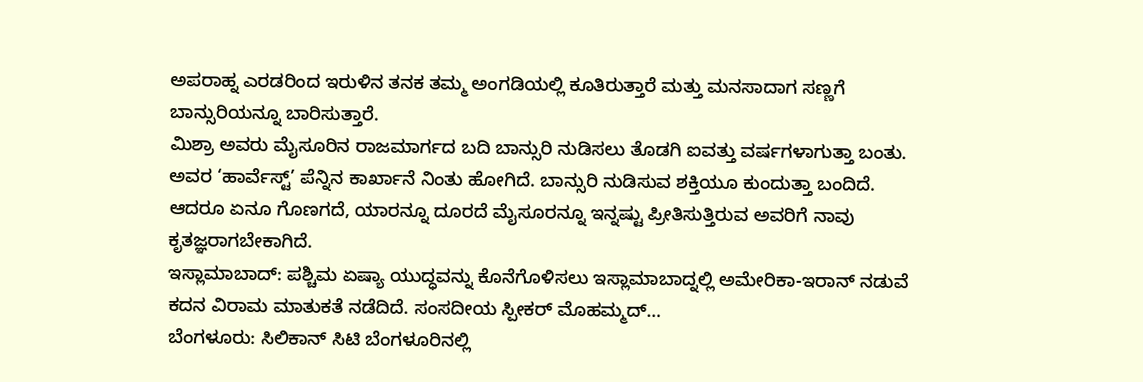ಅಪರಾಹ್ನ ಎರಡರಿಂದ ಇರುಳಿನ ತನಕ ತಮ್ಮ ಅಂಗಡಿಯಲ್ಲಿ ಕೂತಿರುತ್ತಾರೆ ಮತ್ತು ಮನಸಾದಾಗ ಸಣ್ಣಗೆ ಬಾನ್ಸುರಿಯನ್ನೂ ಬಾರಿಸುತ್ತಾರೆ.
ಮಿಶ್ರಾ ಅವರು ಮೈಸೂರಿನ ರಾಜಮಾರ್ಗದ ಬದಿ ಬಾನ್ಸುರಿ ನುಡಿಸಲು ತೊಡಗಿ ಐವತ್ತು ವರ್ಷಗಳಾಗುತ್ತಾ ಬಂತು. ಅವರ ‘ಹಾರ್ವೆಸ್ಟ್’ ಪೆನ್ನಿನ ಕಾರ್ಖಾನೆ ನಿಂತು ಹೋಗಿದೆ. ಬಾನ್ಸುರಿ ನುಡಿಸುವ ಶಕ್ತಿಯೂ ಕುಂದುತ್ತಾ ಬಂದಿದೆ. ಆದರೂ ಏನೂ ಗೊಣಗದೆ, ಯಾರನ್ನೂ ದೂರದೆ ಮೈಸೂರನ್ನೂ ಇನ್ನಷ್ಟು ಪ್ರೀತಿಸುತ್ತಿರುವ ಅವರಿಗೆ ನಾವು ಕೃತಜ್ಞರಾಗಬೇಕಾಗಿದೆ.
ಇಸ್ಲಾಮಾಬಾದ್: ಪಶ್ಚಿಮ ಏಷ್ಯಾ ಯುದ್ಧವನ್ನು ಕೊನೆಗೊಳಿಸಲು ಇಸ್ಲಾಮಾಬಾದ್ನಲ್ಲಿ ಅಮೇರಿಕಾ-ಇರಾನ್ ನಡುವೆ ಕದನ ವಿರಾಮ ಮಾತುಕತೆ ನಡೆದಿದೆ. ಸಂಸದೀಯ ಸ್ಪೀಕರ್ ಮೊಹಮ್ಮದ್…
ಬೆಂಗಳೂರು: ಸಿಲಿಕಾನ್ ಸಿಟಿ ಬೆಂಗಳೂರಿನಲ್ಲಿ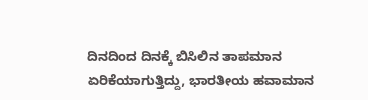ದಿನದಿಂದ ದಿನಕ್ಕೆ ಬಿಸಿಲಿನ ತಾಪಮಾನ ಏರಿಕೆಯಾಗುತ್ತಿದ್ದು, ಭಾರತೀಯ ಹವಾಮಾನ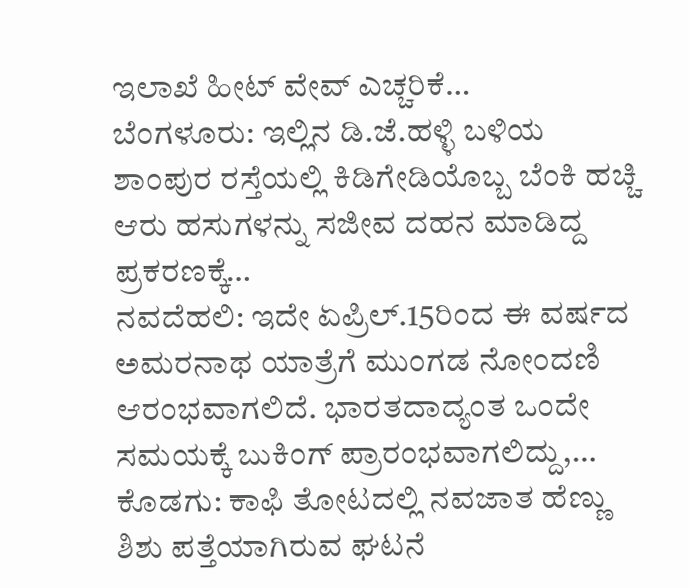ಇಲಾಖೆ ಹೀಟ್ ವೇವ್ ಎಚ್ಚರಿಕೆ…
ಬೆಂಗಳೂರು: ಇಲ್ಲಿನ ಡಿ.ಜೆ.ಹಳ್ಳಿ ಬಳಿಯ ಶಾಂಪುರ ರಸ್ತೆಯಲ್ಲಿ ಕಿಡಿಗೇಡಿಯೊಬ್ಬ ಬೆಂಕಿ ಹಚ್ಚಿ ಆರು ಹಸುಗಳನ್ನು ಸಜೀವ ದಹನ ಮಾಡಿದ್ದ ಪ್ರಕರಣಕ್ಕೆ…
ನವದೆಹಲಿ: ಇದೇ ಏಪ್ರಿಲ್.15ರಿಂದ ಈ ವರ್ಷದ ಅಮರನಾಥ ಯಾತ್ರೆಗೆ ಮುಂಗಡ ನೋಂದಣಿ ಆರಂಭವಾಗಲಿದೆ. ಭಾರತದಾದ್ಯಂತ ಒಂದೇ ಸಮಯಕ್ಕೆ ಬುಕಿಂಗ್ ಪ್ರಾರಂಭವಾಗಲಿದ್ದು,…
ಕೊಡಗು: ಕಾಫಿ ತೋಟದಲ್ಲಿ ನವಜಾತ ಹೆಣ್ಣು ಶಿಶು ಪತ್ತೆಯಾಗಿರುವ ಘಟನೆ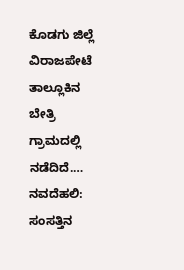ಕೊಡಗು ಜಿಲ್ಲೆ ವಿರಾಜಪೇಟೆ ತಾಲ್ಲೂಕಿನ ಬೇತ್ರಿ ಗ್ರಾಮದಲ್ಲಿ ನಡೆದಿದೆ.…
ನವದೆಹಲಿ: ಸಂಸತ್ತಿನ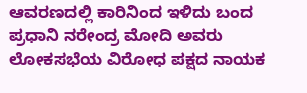ಆವರಣದಲ್ಲಿ ಕಾರಿನಿಂದ ಇಳಿದು ಬಂದ ಪ್ರಧಾನಿ ನರೇಂದ್ರ ಮೋದಿ ಅವರು ಲೋಕಸಭೆಯ ವಿರೋಧ ಪಕ್ಷದ ನಾಯಕ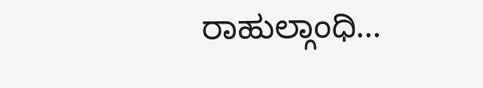ರಾಹುಲ್ಗಾಂಧಿ…